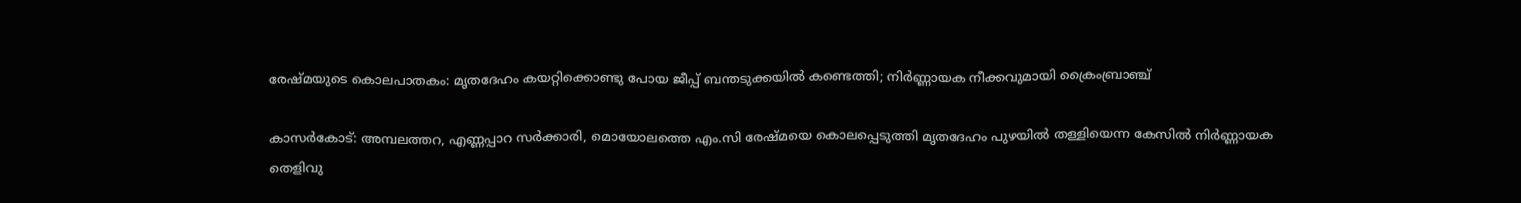രേഷ്മയുടെ കൊലപാതകം: മൃതദേഹം കയറ്റിക്കൊണ്ടു പോയ ജീപ്പ് ബന്തടുക്കയില്‍ കണ്ടെത്തി; നിര്‍ണ്ണായക നീക്കവുമായി ക്രൈംബ്രാഞ്ച്

കാസര്‍കോട്: അമ്പലത്തറ, എണ്ണപ്പാറ സര്‍ക്കാരി, മൊയോലത്തെ എം.സി രേഷ്മയെ കൊലപ്പെടുത്തി മൃതദേഹം പുഴയില്‍ തള്ളിയെന്ന കേസില്‍ നിര്‍ണ്ണായക തെളിവു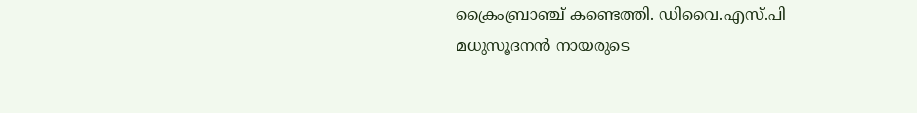ക്രൈംബ്രാഞ്ച് കണ്ടെത്തി. ഡിവൈ.എസ്.പി മധുസൂദനന്‍ നായരുടെ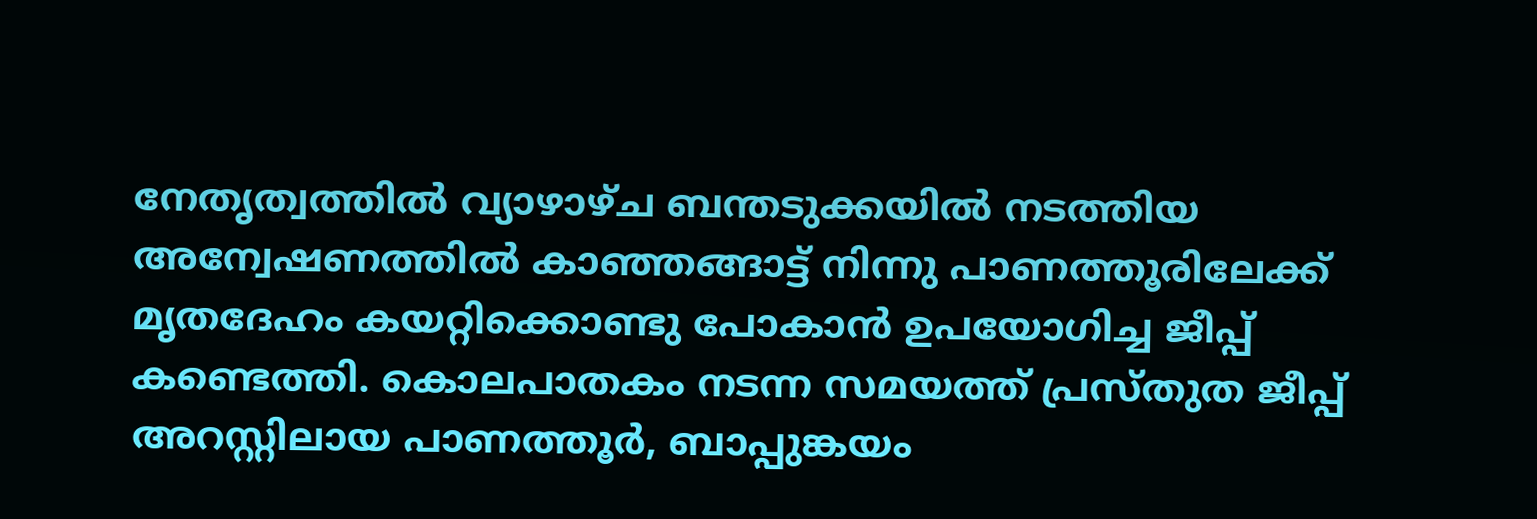നേതൃത്വത്തില്‍ വ്യാഴാഴ്ച ബന്തടുക്കയില്‍ നടത്തിയ അന്വേഷണത്തില്‍ കാഞ്ഞങ്ങാട്ട് നിന്നു പാണത്തൂരിലേക്ക് മൃതദേഹം കയറ്റിക്കൊണ്ടു പോകാന്‍ ഉപയോഗിച്ച ജീപ്പ് കണ്ടെത്തി. കൊലപാതകം നടന്ന സമയത്ത് പ്രസ്തുത ജീപ്പ് അറസ്റ്റിലായ പാണത്തൂര്‍, ബാപ്പുങ്കയം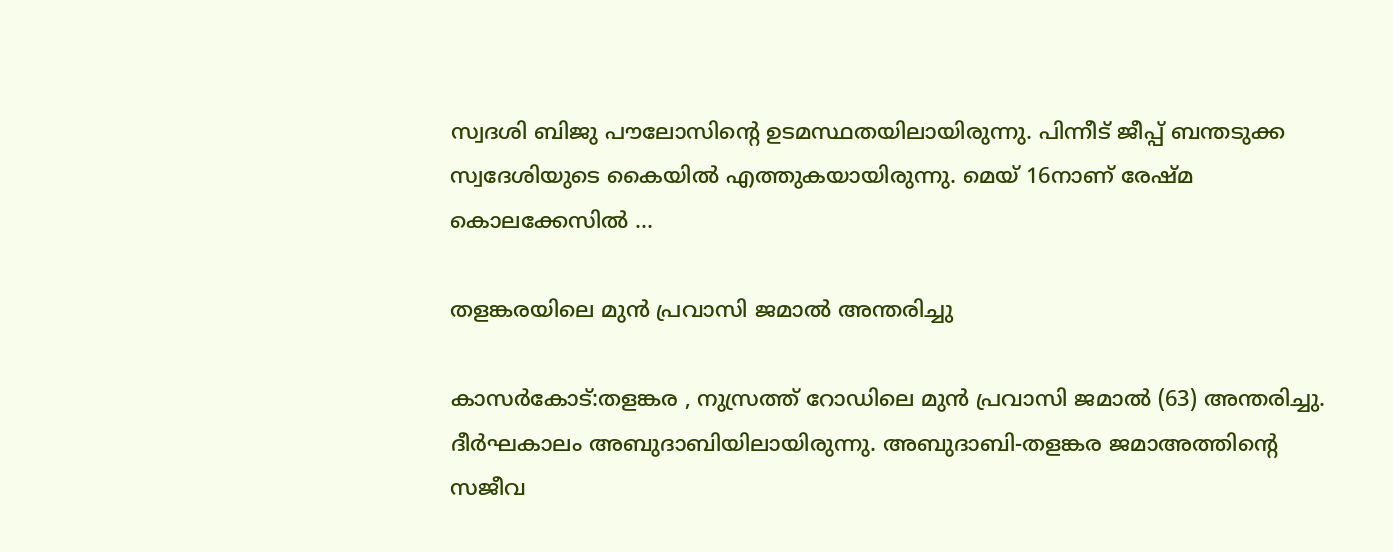സ്വദശി ബിജു പൗലോസിന്റെ ഉടമസ്ഥതയിലായിരുന്നു. പിന്നീട് ജീപ്പ് ബന്തടുക്ക സ്വദേശിയുടെ കൈയില്‍ എത്തുകയായിരുന്നു. മെയ് 16നാണ് രേഷ്മ കൊലക്കേസില്‍ …

തളങ്കരയിലെ മുൻ പ്രവാസി ജമാൽ അന്തരിച്ചു

കാസർകോട്:തളങ്കര , നുസ്രത്ത് റോഡിലെ മുൻ പ്രവാസി ജമാൽ (63) അന്തരിച്ചു. ദീർഘകാലം അബുദാബിയിലായിരുന്നു. അബുദാബി-തളങ്കര ജമാഅത്തിൻ്റെ സജീവ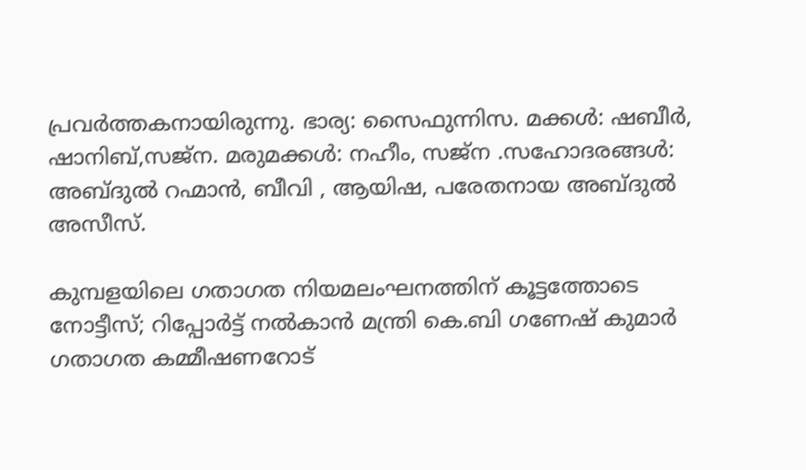പ്രവർത്തകനായിരുന്നു. ഭാര്യ: സൈഫുന്നിസ. മക്കൾ: ഷബീർ, ഷാനിബ്,സജ്ന. മരുമക്കൾ: നഹീം, സജ്ന .സഹോദരങ്ങൾ: അബ്ദുൽ റഹ്മാൻ, ബീവി , ആയിഷ, പരേതനായ അബ്ദുൽ അസീസ്.

കുമ്പളയിലെ ഗതാഗത നിയമലംഘനത്തിന് കൂട്ടത്തോടെ നോട്ടീസ്; റിപ്പോര്‍ട്ട് നല്‍കാന്‍ മന്ത്രി കെ.ബി ഗണേഷ് കുമാര്‍ ഗതാഗത കമ്മീഷണറോട്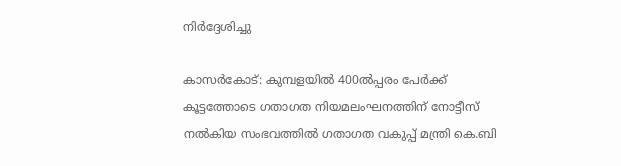നിര്‍ദ്ദേശിച്ചു

കാസര്‍കോട്: കുമ്പളയില്‍ 400ല്‍പ്പരം പേര്‍ക്ക് കൂട്ടത്തോടെ ഗതാഗത നിയമലംഘനത്തിന് നോട്ടീസ് നല്‍കിയ സംഭവത്തില്‍ ഗതാഗത വകുപ്പ് മന്ത്രി കെ.ബി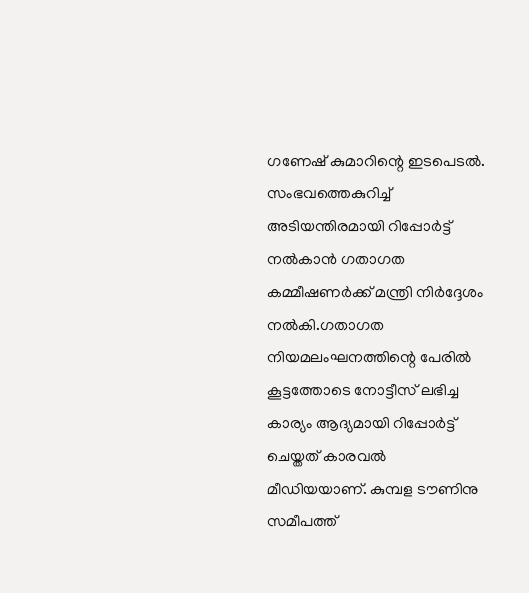ഗണേഷ് കുമാറിന്റെ ഇടപെടല്‍. സംഭവത്തെകുറിച്ച് അടിയന്തിരമായി റിപ്പോര്‍ട്ട് നല്‍കാന്‍ ഗതാഗത കമ്മീഷണര്‍ക്ക് മന്ത്രി നിര്‍ദ്ദേശം നല്‍കി.ഗതാഗത നിയമലംഘനത്തിന്റെ പേരില്‍ കൂട്ടത്തോടെ നോട്ടീസ് ലഭിച്ച കാര്യം ആദ്യമായി റിപ്പോര്‍ട്ട് ചെയ്തത് കാരവല്‍ മീഡിയയാണ്. കുമ്പള ടൗണിനു സമീപത്ത്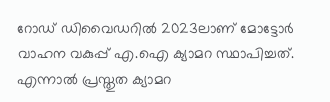റോഡ് ഡിവൈഡറില്‍ 2023ലാണ് മോട്ടോര്‍ വാഹന വകുപ്പ് എ.ഐ ക്യാമറ സ്ഥാപിച്ചത്. എന്നാല്‍ പ്രസ്തുത ക്യാമറ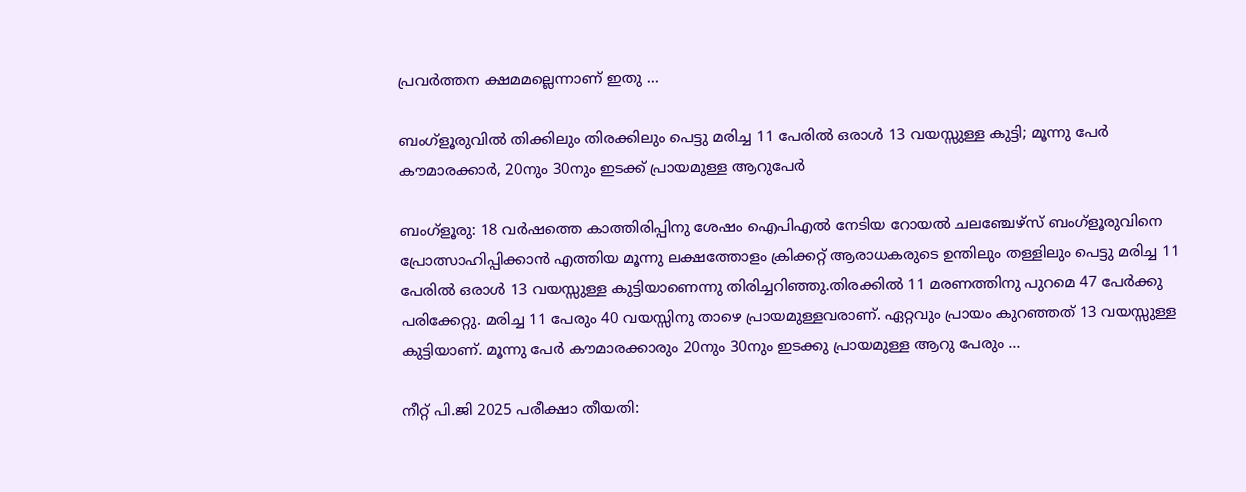പ്രവര്‍ത്തന ക്ഷമമല്ലെന്നാണ് ഇതു …

ബംഗ്‌ളൂരുവില്‍ തിക്കിലും തിരക്കിലും പെട്ടു മരിച്ച 11 പേരില്‍ ഒരാള്‍ 13 വയസ്സുള്ള കുട്ടി; മൂന്നു പേര്‍ കൗമാരക്കാര്‍, 20നും 30നും ഇടക്ക് പ്രായമുള്ള ആറുപേര്‍

ബംഗ്‌ളൂരു: 18 വര്‍ഷത്തെ കാത്തിരിപ്പിനു ശേഷം ഐപിഎല്‍ നേടിയ റോയല്‍ ചലഞ്ചേഴ്‌സ് ബംഗ്‌ളൂരുവിനെ പ്രോത്സാഹിപ്പിക്കാന്‍ എത്തിയ മൂന്നു ലക്ഷത്തോളം ക്രിക്കറ്റ് ആരാധകരുടെ ഉന്തിലും തള്ളിലും പെട്ടു മരിച്ച 11 പേരില്‍ ഒരാള്‍ 13 വയസ്സുള്ള കുട്ടിയാണെന്നു തിരിച്ചറിഞ്ഞു.തിരക്കില്‍ 11 മരണത്തിനു പുറമെ 47 പേര്‍ക്കു പരിക്കേറ്റു. മരിച്ച 11 പേരും 40 വയസ്സിനു താഴെ പ്രായമുള്ളവരാണ്. ഏറ്റവും പ്രായം കുറഞ്ഞത് 13 വയസ്സുള്ള കുട്ടിയാണ്. മൂന്നു പേര്‍ കൗമാരക്കാരും 20നും 30നും ഇടക്കു പ്രായമുള്ള ആറു പേരും …

നീറ്റ് പി.ജി 2025 പരീക്ഷാ തീയതി: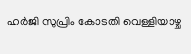ഹര്‍ജി സുപ്രിം കോടതി വെള്ളിയാഴ്ച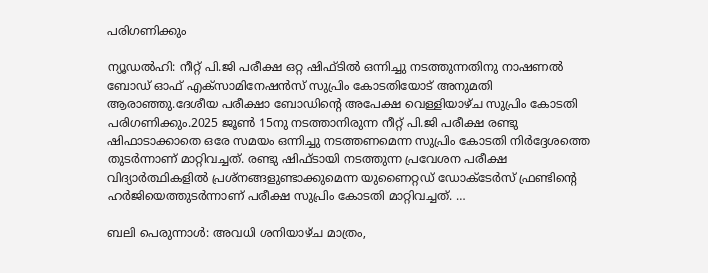പരിഗണിക്കും

ന്യൂഡല്‍ഹി: നീറ്റ് പി.ജി പരീക്ഷ ഒറ്റ ഷിഫ്ടില്‍ ഒന്നിച്ചു നടത്തുന്നതിനു നാഷണല്‍ ബോഡ് ഓഫ് എക്‌സാമിനേഷന്‍സ് സുപ്രിം കോടതിയോട് അനുമതി ആരാഞ്ഞു.ദേശീയ പരീക്ഷാ ബോഡിന്റെ അപേക്ഷ വെള്ളിയാഴ്ച സുപ്രിം കോടതി പരിഗണിക്കും.2025 ജൂണ്‍ 15നു നടത്താനിരുന്ന നീറ്റ് പി.ജി പരീക്ഷ രണ്ടു ഷിഫാടാക്കാതെ ഒരേ സമയം ഒന്നിച്ചു നടത്തണമെന്ന സുപ്രിം കോടതി നിര്‍ദ്ദേശത്തെ തുടര്‍ന്നാണ് മാറ്റിവച്ചത്. രണ്ടു ഷിഫ്ടായി നടത്തുന്ന പ്രവേശന പരീക്ഷ വിദ്യാര്‍ത്ഥികളില്‍ പ്രശ്‌നങ്ങളുണ്ടാക്കുമെന്ന യുണൈറ്റഡ് ഡോക്ടേര്‍സ് ഫ്രണ്ടിന്റെ ഹര്‍ജിയെത്തുടര്‍ന്നാണ് പരീക്ഷ സുപ്രിം കോടതി മാറ്റിവച്ചത്. …

ബലി പെരുന്നാള്‍: അവധി ശനിയാഴ്ച മാത്രം,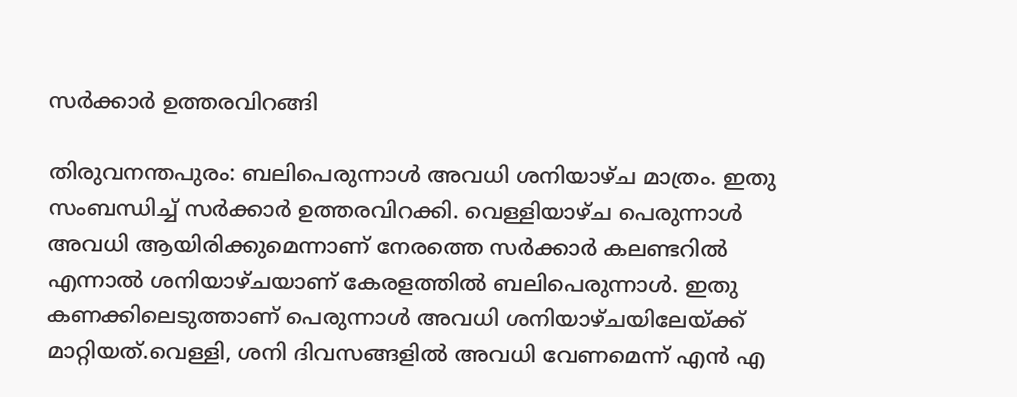സര്‍ക്കാര്‍ ഉത്തരവിറങ്ങി

തിരുവനന്തപുരം: ബലിപെരുന്നാള്‍ അവധി ശനിയാഴ്ച മാത്രം. ഇതു സംബന്ധിച്ച് സര്‍ക്കാര്‍ ഉത്തരവിറക്കി. വെള്ളിയാഴ്ച പെരുന്നാള്‍ അവധി ആയിരിക്കുമെന്നാണ് നേരത്തെ സര്‍ക്കാര്‍ കലണ്ടറില്‍ എന്നാല്‍ ശനിയാഴ്ചയാണ് കേരളത്തില്‍ ബലിപെരുന്നാള്‍. ഇതു കണക്കിലെടുത്താണ് പെരുന്നാള്‍ അവധി ശനിയാഴ്ചയിലേയ്ക്ക് മാറ്റിയത്.വെള്ളി, ശനി ദിവസങ്ങളില്‍ അവധി വേണമെന്ന് എന്‍ എ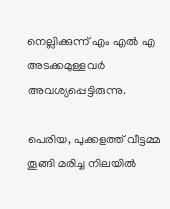നെല്ലിക്കുന്ന് എം എല്‍ എ അടക്കമുള്ളവര്‍ അവശ്യപ്പെട്ടിരുന്നു.

പെരിയ, പുക്കളത്ത് വീട്ടമ്മ തൂങ്ങി മരിച്ച നിലയില്‍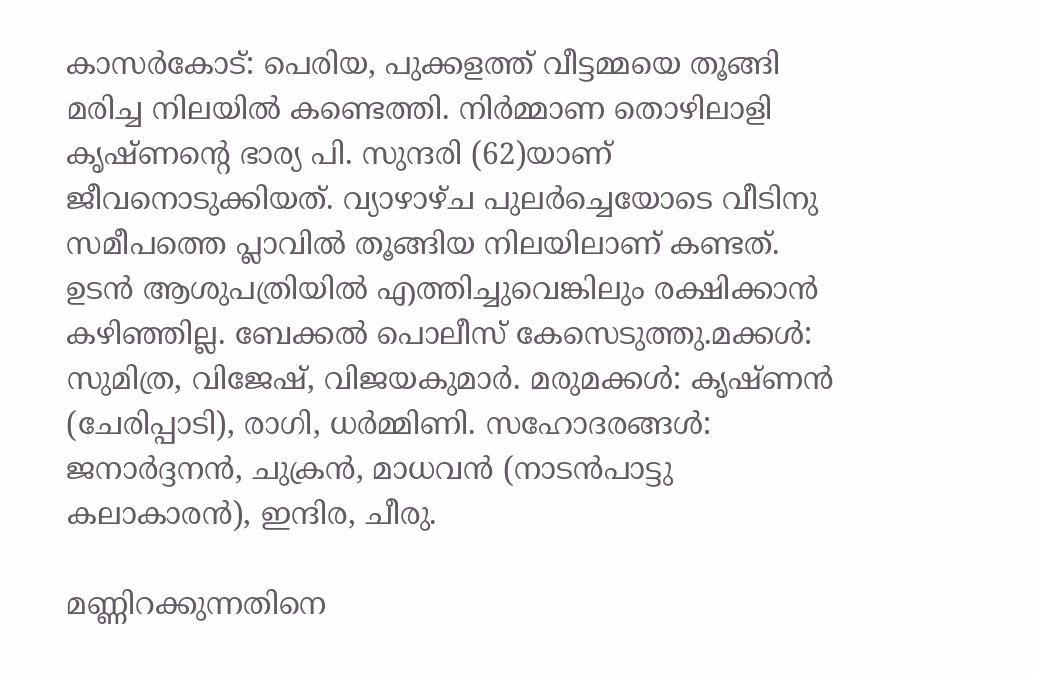കാസര്‍കോട്: പെരിയ, പുക്കളത്ത് വീട്ടമ്മയെ തൂങ്ങി മരിച്ച നിലയില്‍ കണ്ടെത്തി. നിര്‍മ്മാണ തൊഴിലാളി കൃഷ്ണന്റെ ഭാര്യ പി. സുന്ദരി (62)യാണ് ജീവനൊടുക്കിയത്. വ്യാഴാഴ്ച പുലര്‍ച്ചെയോടെ വീടിനു സമീപത്തെ പ്ലാവില്‍ തൂങ്ങിയ നിലയിലാണ് കണ്ടത്. ഉടന്‍ ആശുപത്രിയില്‍ എത്തിച്ചുവെങ്കിലും രക്ഷിക്കാന്‍ കഴിഞ്ഞില്ല. ബേക്കല്‍ പൊലീസ് കേസെടുത്തു.മക്കള്‍: സുമിത്ര, വിജേഷ്, വിജയകുമാര്‍. മരുമക്കള്‍: കൃഷ്ണന്‍ (ചേരിപ്പാടി), രാഗി, ധര്‍മ്മിണി. സഹോദരങ്ങള്‍: ജനാര്‍ദ്ദനന്‍, ചുക്രന്‍, മാധവന്‍ (നാടന്‍പാട്ടു കലാകാരന്‍), ഇന്ദിര, ചീരു.

മണ്ണിറക്കുന്നതിനെ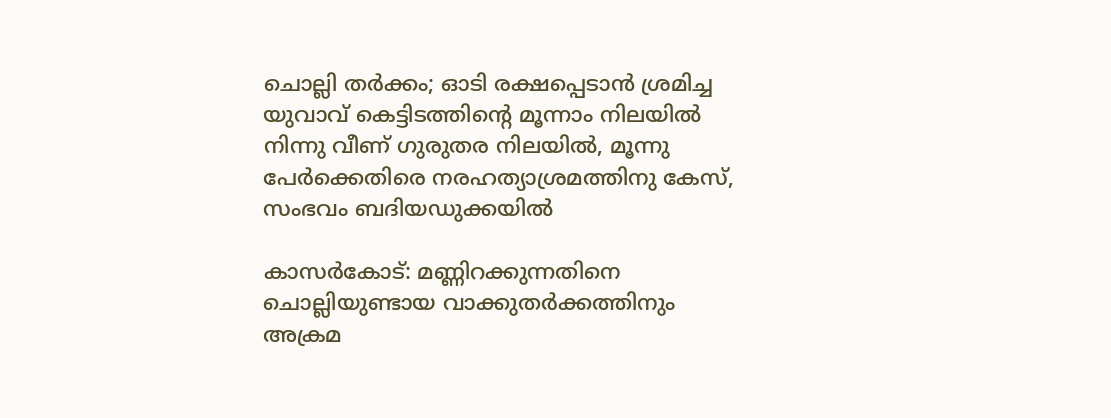ചൊല്ലി തര്‍ക്കം; ഓടി രക്ഷപ്പെടാന്‍ ശ്രമിച്ച യുവാവ് കെട്ടിടത്തിന്റെ മൂന്നാം നിലയില്‍ നിന്നു വീണ് ഗുരുതര നിലയില്‍, മൂന്നു പേര്‍ക്കെതിരെ നരഹത്യാശ്രമത്തിനു കേസ്, സംഭവം ബദിയഡുക്കയില്‍

കാസര്‍കോട്: മണ്ണിറക്കുന്നതിനെ ചൊല്ലിയുണ്ടായ വാക്കുതര്‍ക്കത്തിനും അക്രമ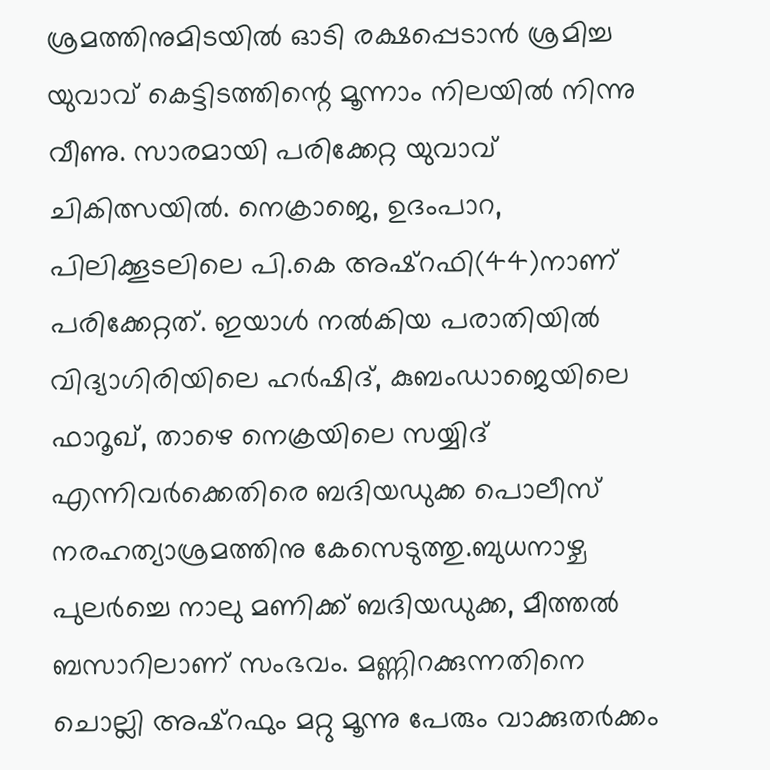ശ്രമത്തിനുമിടയില്‍ ഓടി രക്ഷപ്പെടാന്‍ ശ്രമിച്ച യുവാവ് കെട്ടിടത്തിന്റെ മൂന്നാം നിലയില്‍ നിന്നു വീണു. സാരമായി പരിക്കേറ്റ യുവാവ് ചികിത്സയില്‍. നെക്രാജെ, ഉദംപാറ, പിലിക്കൂടലിലെ പി.കെ അഷ്‌റഫി(44)നാണ് പരിക്കേറ്റത്. ഇയാള്‍ നല്‍കിയ പരാതിയില്‍ വിദ്യാഗിരിയിലെ ഹര്‍ഷിദ്, കുബംഡാജെയിലെ ഫാറൂഖ്, താഴെ നെക്രയിലെ സയ്യിദ് എന്നിവര്‍ക്കെതിരെ ബദിയഡുക്ക പൊലീസ് നരഹത്യാശ്രമത്തിനു കേസെടുത്തു.ബുധനാഴ്ച പുലര്‍ച്ചെ നാലു മണിക്ക് ബദിയഡുക്ക, മീത്തല്‍ ബസാറിലാണ് സംഭവം. മണ്ണിറക്കുന്നതിനെ ചൊല്ലി അഷ്‌റഫും മറ്റു മൂന്നു പേരും വാക്കുതര്‍ക്കം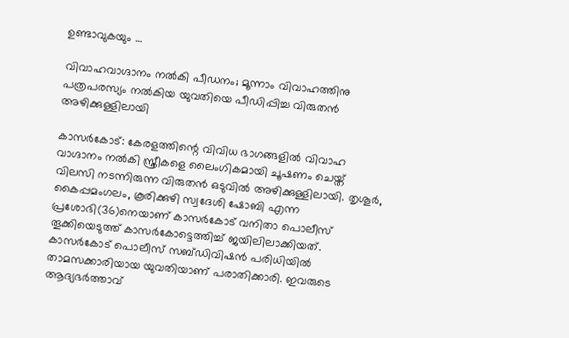ഉണ്ടാവുകയും …

വിവാഹവാഗ്ദാനം നല്‍കി പീഡനം; മൂന്നാം വിവാഹത്തിനു പത്രപരസ്യം നല്‍കിയ യുവതിയെ പീഡിപ്പിച്ച വിരുതന്‍ അഴിക്കുള്ളിലായി

കാസര്‍കോട്: കേരളത്തിന്റെ വിവിധ ഭാഗങ്ങളില്‍ വിവാഹ വാഗ്ദാനം നല്‍കി സ്ത്രീകളെ ലൈംഗികമായി ചൂഷണം ചെയ്ത് വിലസി നടന്നിരുന്ന വിരുതന്‍ ഒടുവില്‍ അഴിക്കുള്ളിലായി. തൃശൂര്‍, കൈപ്പമംഗലം, കൂരിക്കുഴി സ്വദേശി ഷോബി എന്ന പ്രശോഭി(36)നെയാണ് കാസര്‍കോട് വനിതാ പൊലീസ് തൂക്കിയെടുത്ത് കാസര്‍കോട്ടെത്തിച്ച് ജയിലിലാക്കിയത്. കാസര്‍കോട് പൊലീസ് സബ്ഡിവിഷന്‍ പരിധിയില്‍ താമസക്കാരിയായ യുവതിയാണ് പരാതിക്കാരി. ഇവരുടെ ആദ്യഭര്‍ത്താവ്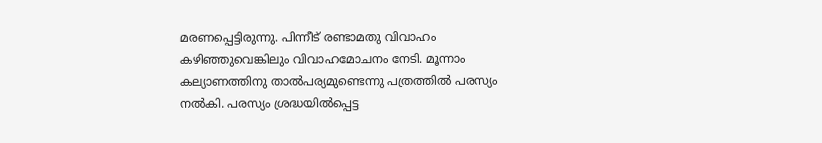മരണപ്പെട്ടിരുന്നു. പിന്നീട് രണ്ടാമതു വിവാഹം കഴിഞ്ഞുവെങ്കിലും വിവാഹമോചനം നേടി. മൂന്നാം കല്യാണത്തിനു താല്‍പര്യമുണ്ടെന്നു പത്രത്തില്‍ പരസ്യം നല്‍കി. പരസ്യം ശ്രദ്ധയില്‍പ്പെട്ട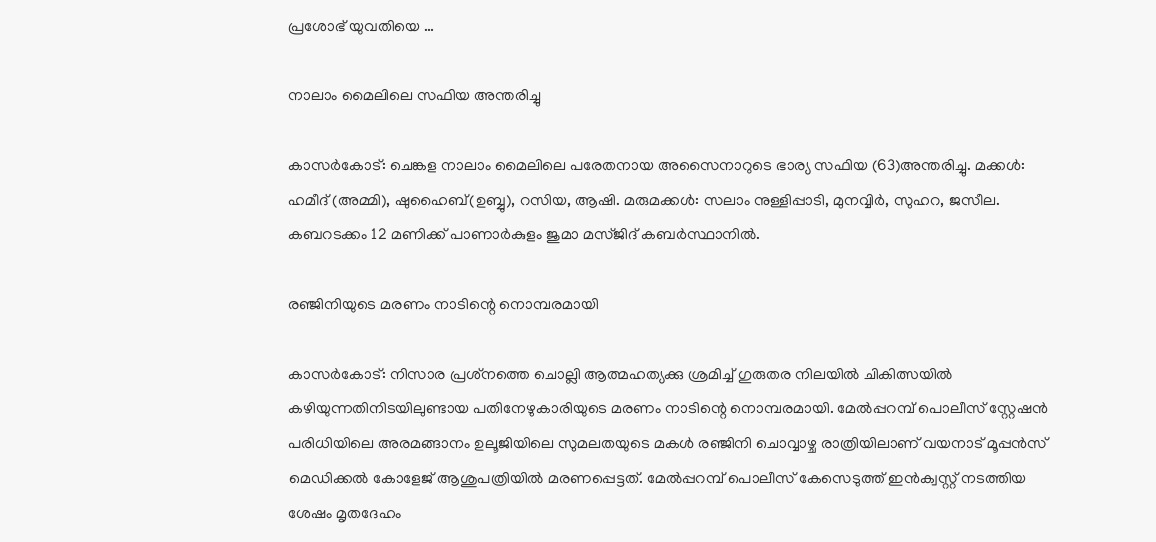പ്രശോഭ് യുവതിയെ …

നാലാം മൈലിലെ സഫിയ അന്തരിച്ചു

കാസര്‍കോട്: ചെങ്കള നാലാം മൈലിലെ പരേതനായ അസൈനാറുടെ ഭാര്യ സഫിയ (63)അന്തരിച്ചു. മക്കള്‍: ഹമീദ് (അമ്മി), ഷുഹൈബ്(ഉബ്ബു), റസിയ, ആഷി. മരുമക്കള്‍: സലാം നുള്ളിപ്പാടി, മുനവ്വിര്‍, സുഹറ, ജസീല. കബറടക്കം 12 മണിക്ക് പാണാര്‍കുളം ജുമാ മസ്ജിദ് കബര്‍സ്ഥാനില്‍.

രഞ്ജിനിയുടെ മരണം നാടിന്റെ നൊമ്പരമായി

കാസര്‍കോട്: നിസാര പ്രശ്‌നത്തെ ചൊല്ലി ആത്മഹത്യക്കു ശ്രമിച്ച് ഗുരുതര നിലയില്‍ ചികിത്സയില്‍ കഴിയുന്നതിനിടയിലുണ്ടായ പതിനേഴുകാരിയുടെ മരണം നാടിന്റെ നൊമ്പരമായി. മേല്‍പ്പറമ്പ് പൊലീസ് സ്റ്റേഷന്‍ പരിധിയിലെ അരമങ്ങാനം ഉലൂജിയിലെ സുമലതയുടെ മകള്‍ രഞ്ജിനി ചൊവ്വാഴ്ച രാത്രിയിലാണ് വയനാട് മൂപ്പന്‍സ് മെഡിക്കല്‍ കോളേജ് ആശുപത്രിയില്‍ മരണപ്പെട്ടത്. മേല്‍പ്പറമ്പ് പൊലീസ് കേസെടുത്ത് ഇന്‍ക്വസ്റ്റ് നടത്തിയ ശേഷം മൃതദേഹം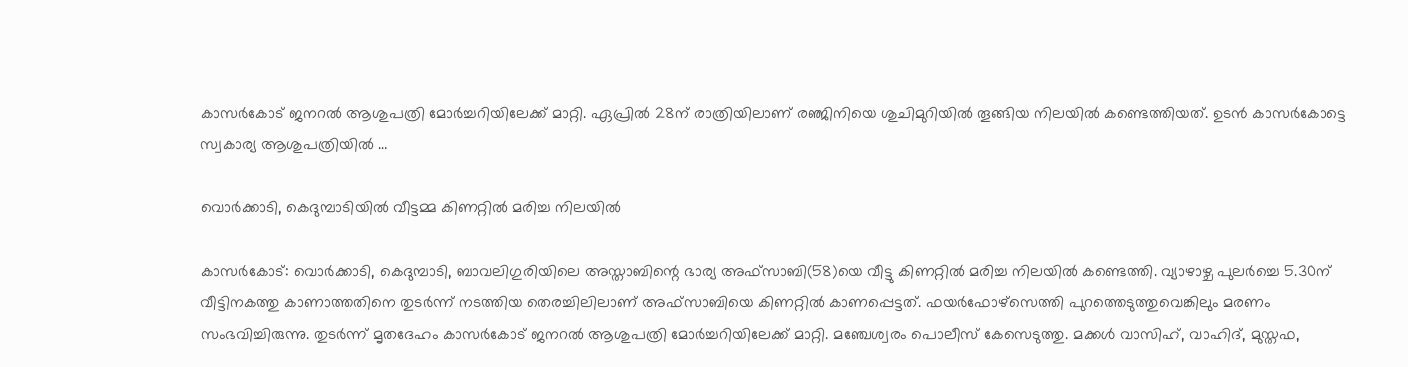കാസര്‍കോട് ജനറല്‍ ആശുപത്രി മോര്‍ച്ചറിയിലേക്ക് മാറ്റി. ഏപ്രില്‍ 28ന് രാത്രിയിലാണ് രഞ്ജിനിയെ ശുചിമുറിയില്‍ തൂങ്ങിയ നിലയില്‍ കണ്ടെത്തിയത്. ഉടന്‍ കാസര്‍കോട്ടെ സ്വകാര്യ ആശുപത്രിയില്‍ …

വൊര്‍ക്കാടി, കെദുമ്പാടിയില്‍ വീട്ടമ്മ കിണറ്റില്‍ മരിച്ച നിലയില്‍

കാസര്‍കോട്: വൊര്‍ക്കാടി, കെദുമ്പാടി, ബാവലിഗുരിയിലെ അസ്താബിന്റെ ഭാര്യ അഫ്‌സാബി(58)യെ വീട്ടു കിണറ്റില്‍ മരിച്ച നിലയില്‍ കണ്ടെത്തി. വ്യാഴാഴ്ച പുലര്‍ച്ചെ 5.30ന് വീട്ടിനകത്തു കാണാത്തതിനെ തുടര്‍ന്ന് നടത്തിയ തെരച്ചിലിലാണ് അഫ്‌സാബിയെ കിണറ്റില്‍ കാണപ്പെട്ടത്. ഫയര്‍ഫോഴ്‌സെത്തി പുറത്തെടുത്തുവെങ്കിലും മരണം സംഭവിച്ചിരുന്നു. തുടര്‍ന്ന് മൃതദേഹം കാസര്‍കോട് ജനറല്‍ ആശുപത്രി മോര്‍ച്ചറിയിലേക്ക് മാറ്റി. മഞ്ചേശ്വരം പൊലീസ് കേസെടുത്തു. മക്കള്‍ വാസിഹ്, വാഹിദ്, മുസ്തഫ,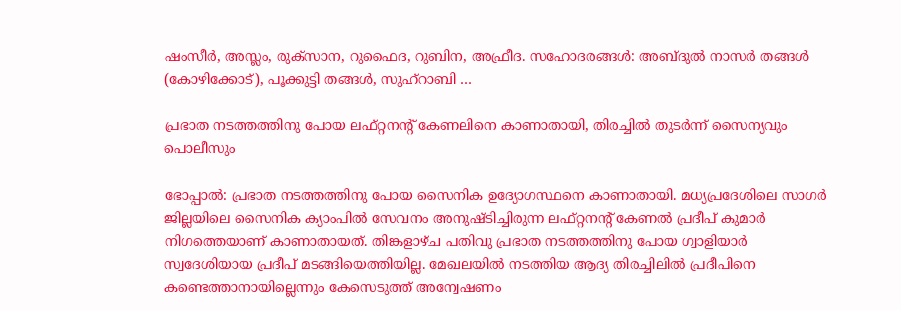ഷംസീര്‍, അസ്ലം, രുക്‌സാന, റുഫൈദ, റുബിന, അഫ്രീദ. സഹോദരങ്ങള്‍: അബ്ദുല്‍ നാസര്‍ തങ്ങള്‍ (കോഴിക്കോട്), പൂക്കുട്ടി തങ്ങള്‍, സുഹ്‌റാബി …

പ്രഭാത നടത്തത്തിനു പോയ ലഫ്റ്റനന്റ് കേണലിനെ കാണാതായി, തിരച്ചിൽ തുടർന്ന് സൈന്യവും പൊലീസും

ഭോപ്പാൽ: പ്രഭാത നടത്തത്തിനു പോയ സൈനിക ഉദ്യോഗസ്ഥനെ കാണാതായി. മധ്യപ്രദേശിലെ സാഗർ ജില്ലയിലെ സൈനിക ക്യാംപിൽ സേവനം അനുഷ്ടിച്ചിരുന്ന ലഫ്റ്റനന്റ് കേണൽ പ്രദീപ് കുമാർ നിഗത്തെയാണ് കാണാതായത്. തിങ്കളാഴ്ച പതിവു പ്രഭാത നടത്തത്തിനു പോയ ഗ്വാളിയാർ സ്വദേശിയായ പ്രദീപ് മടങ്ങിയെത്തിയില്ല. മേഖലയിൽ നടത്തിയ ആദ്യ തിരച്ചിലിൽ പ്രദീപിനെ കണ്ടെത്താനായില്ലെന്നും കേസെടുത്ത് അന്വേഷണം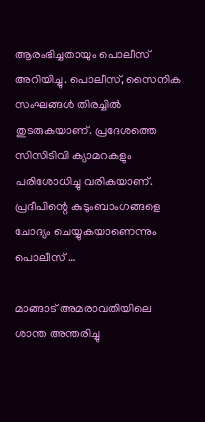ആരംഭിച്ചതായും പൊലീസ് അറിയിച്ചു. പൊലീസ്, സൈനിക സംഘങ്ങൾ തിരച്ചിൽ തുടരുകയാണ്. പ്രദേശത്തെ സിസിടിവി ക്യാമറകളും പരിശോധിച്ചു വരികയാണ്. പ്രദീപിന്റെ കുടുംബാംഗങ്ങളെ ചോദ്യം ചെയ്യുകയാണെന്നും പൊലീസ് …

മാങ്ങാട് അമരാവതിയിലെ ശാന്ത അന്തരിച്ചു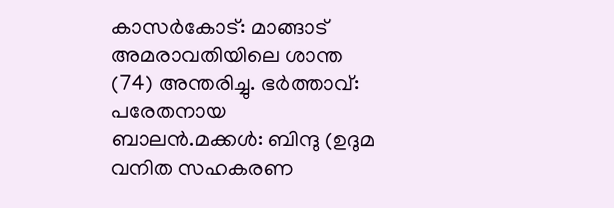കാസര്‍കോട്: മാങ്ങാട് അമരാവതിയിലെ ശാന്ത (74) അന്തരിച്ചു. ഭര്‍ത്താവ്: പരേതനായ ബാലന്‍.മക്കള്‍: ബിന്ദു (ഉദുമ വനിത സഹകരണ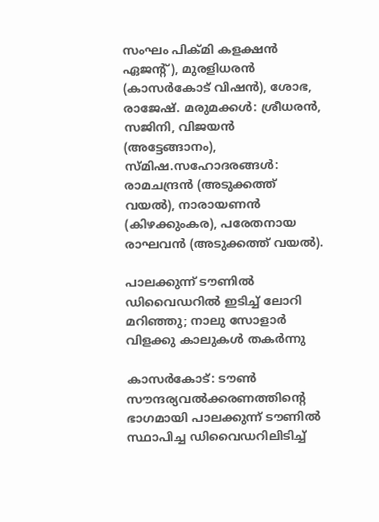സംഘം പിക്മി കളക്ഷന്‍ ഏജന്റ്), മുരളിധരന്‍ (കാസര്‍കോട് വിഷന്‍), ശോഭ, രാജേഷ്. മരുമക്കള്‍: ശ്രീധരന്‍, സജിനി, വിജയന്‍ (അട്ടേങ്ങാനം), സ്മിഷ.സഹോദരങ്ങള്‍: രാമചന്ദ്രന്‍ (അടുക്കത്ത് വയല്‍), നാരായണന്‍ (കിഴക്കുംകര), പരേതനായ രാഘവന്‍ (അടുക്കത്ത് വയല്‍).

പാലക്കുന്ന് ടൗണില്‍ ഡിവൈഡറില്‍ ഇടിച്ച് ലോറി മറിഞ്ഞു; നാലു സോളാര്‍ വിളക്കു കാലുകള്‍ തകര്‍ന്നു

കാസര്‍കോട്: ടൗണ്‍ സൗന്ദര്യവല്‍ക്കരണത്തിന്റെ ഭാഗമായി പാലക്കുന്ന് ടൗണില്‍ സ്ഥാപിച്ച ഡിവൈഡറിലിടിച്ച്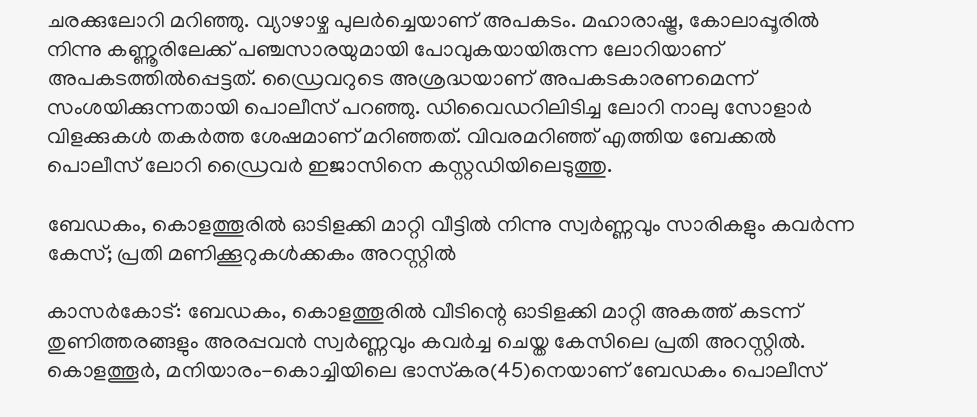ചരക്കുലോറി മറിഞ്ഞു. വ്യാഴാഴ്ച പുലര്‍ച്ചെയാണ് അപകടം. മഹാരാഷ്ട്ര, കോലാപ്പൂരില്‍ നിന്നു കണ്ണൂരിലേക്ക് പഞ്ചസാരയുമായി പോവുകയായിരുന്ന ലോറിയാണ് അപകടത്തില്‍പ്പെട്ടത്. ഡ്രൈവറുടെ അശ്രദ്ധയാണ് അപകടകാരണമെന്ന് സംശയിക്കുന്നതായി പൊലീസ് പറഞ്ഞു. ഡിവൈഡറിലിടിച്ച ലോറി നാലു സോളാര്‍ വിളക്കുകള്‍ തകര്‍ത്ത ശേഷമാണ് മറിഞ്ഞത്. വിവരമറിഞ്ഞ് എത്തിയ ബേക്കല്‍ പൊലീസ് ലോറി ഡ്രൈവര്‍ ഇജാസിനെ കസ്റ്റഡിയിലെടുത്തു.

ബേഡകം, കൊളത്തൂരില്‍ ഓടിളക്കി മാറ്റി വീട്ടില്‍ നിന്നു സ്വര്‍ണ്ണവും സാരികളും കവര്‍ന്ന കേസ്; പ്രതി മണിക്കൂറുകള്‍ക്കകം അറസ്റ്റില്‍

കാസര്‍കോട്: ബേഡകം, കൊളത്തൂരില്‍ വീടിന്റെ ഓടിളക്കി മാറ്റി അകത്ത് കടന്ന് തുണിത്തരങ്ങളും അരപ്പവന്‍ സ്വര്‍ണ്ണവും കവര്‍ച്ച ചെയ്ത കേസിലെ പ്രതി അറസ്റ്റില്‍. കൊളത്തൂര്‍, മനിയാരം-കൊച്ചിയിലെ ഭാസ്‌കര(45)നെയാണ് ബേഡകം പൊലീസ്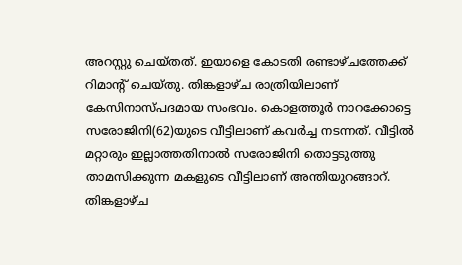അറസ്റ്റു ചെയ്തത്. ഇയാളെ കോടതി രണ്ടാഴ്ചത്തേക്ക് റിമാന്റ് ചെയ്തു. തിങ്കളാഴ്ച രാത്രിയിലാണ് കേസിനാസ്പദമായ സംഭവം. കൊളത്തൂര്‍ നാറക്കോട്ടെ സരോജിനി(62)യുടെ വീട്ടിലാണ് കവര്‍ച്ച നടന്നത്. വീട്ടില്‍ മറ്റാരും ഇല്ലാത്തതിനാല്‍ സരോജിനി തൊട്ടടുത്തു താമസിക്കുന്ന മകളുടെ വീട്ടിലാണ് അന്തിയുറങ്ങാറ്. തിങ്കളാഴ്ച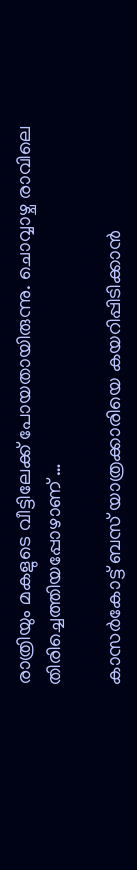രാത്രിയും മകളുടെ വീട്ടിലേക്ക് പോയതായിരുന്നു. ചൊവ്വാഴ്ച രാവിലെ തിരിച്ചെത്തിയപ്പോഴാണ് …

കാസര്‍കോട്ട് ബസ് യാത്രക്കാരിയെ കയറിപ്പിടിക്കാന്‍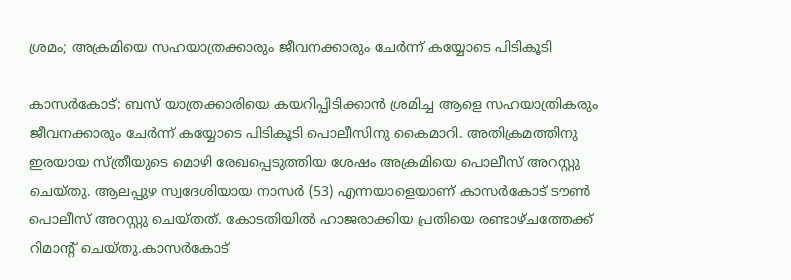ശ്രമം; അക്രമിയെ സഹയാത്രക്കാരും ജീവനക്കാരും ചേര്‍ന്ന് കയ്യോടെ പിടികൂടി

കാസര്‍കോട്: ബസ് യാത്രക്കാരിയെ കയറിപ്പിടിക്കാന്‍ ശ്രമിച്ച ആളെ സഹയാത്രികരും ജീവനക്കാരും ചേര്‍ന്ന് കയ്യോടെ പിടികൂടി പൊലീസിനു കൈമാറി. അതിക്രമത്തിനു ഇരയായ സ്ത്രീയുടെ മൊഴി രേഖപ്പെടുത്തിയ ശേഷം അക്രമിയെ പൊലീസ് അറസ്റ്റു ചെയ്തു. ആലപ്പുഴ സ്വദേശിയായ നാസര്‍ (53) എന്നയാളെയാണ് കാസര്‍കോട് ടൗണ്‍ പൊലീസ് അറസ്റ്റു ചെയ്തത്. കോടതിയില്‍ ഹാജരാക്കിയ പ്രതിയെ രണ്ടാഴ്ചത്തേക്ക് റിമാന്റ് ചെയ്തു.കാസര്‍കോട്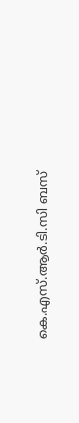കെ.എസ്.ആര്‍.ടി.സി ബസ്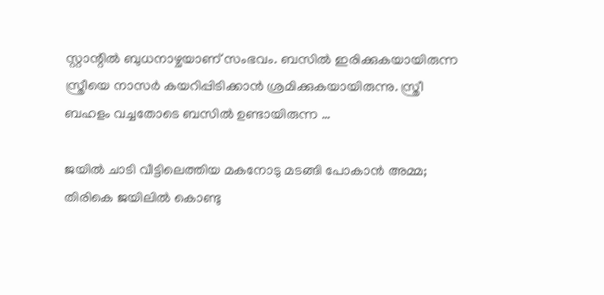സ്റ്റാന്റില്‍ ബുധനാഴ്ചയാണ് സംഭവം. ബസില്‍ ഇരിക്കുകയായിരുന്ന സ്ത്രീയെ നാസര്‍ കയറിപ്പിടിക്കാന്‍ ശ്രമിക്കുകയായിരുന്നു. സ്ത്രീ ബഹളം വച്ചതോടെ ബസില്‍ ഉണ്ടായിരുന്ന …

ജയിൽ ചാടി വീട്ടിലെത്തിയ മകനോടു മടങ്ങി പോകാൻ അമ്മ; തിരികെ ജയിലിൽ കൊണ്ടു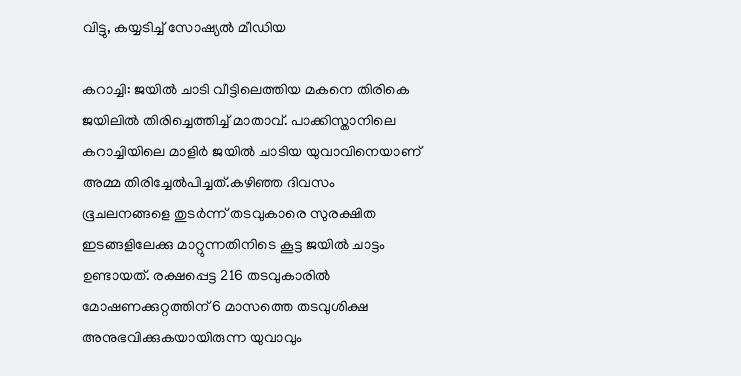വിട്ടു, കയ്യടിച്ച് സോഷ്യൽ മീഡിയ

കറാച്ചി: ജയിൽ ചാടി വീട്ടിലെത്തിയ മകനെ തിരികെ ജയിലിൽ തിരിച്ചെത്തിച്ച് മാതാവ്. പാക്കിസ്താനിലെ കറാച്ചിയിലെ മാളിർ ജയിൽ ചാടിയ യുവാവിനെയാണ് അമ്മ തിരിച്ചേൽപിച്ചത്.കഴിഞ്ഞ ദിവസം ഭൂചലനങ്ങളെ തുടർന്ന് തടവുകാരെ സുരക്ഷിത ഇടങ്ങളിലേക്കു മാറ്റുന്നതിനിടെ കൂട്ട ജയിൽ ചാട്ടം ഉണ്ടായത്. രക്ഷപ്പെട്ട 216 തടവുകാരിൽ മോഷണക്കുറ്റത്തിന് 6 മാസത്തെ തടവുശിക്ഷ അനുഭവിക്കുകയായിരുന്ന യുവാവും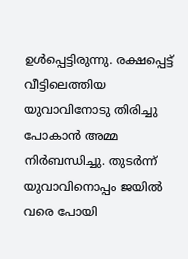ഉൾപ്പെട്ടിരുന്നു. രക്ഷപ്പെട്ട് വീട്ടിലെത്തിയ യുവാവിനോടു തിരിച്ചു പോകാൻ അമ്മ നിർബന്ധിച്ചു. തുടർന്ന് യുവാവിനൊപ്പം ജയിൽ വരെ പോയി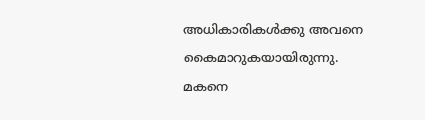അധികാരികൾക്കു അവനെ കൈമാറുകയായിരുന്നു. മകനെ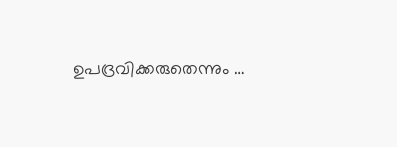ഉപദ്രവിക്കരുതെന്നും …